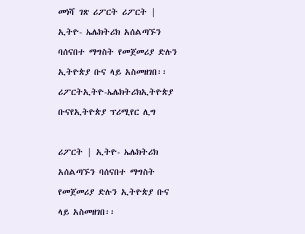መነሻ ገጽ ሪፖርት ሪፖርት | ኢትዮ- ኤሌክትሪክ አሰልጣኙን ባሰናበተ ማግስት የመጀመሪያ ድሉን ኢትዮጵያ ቡና ላይ አስመዘገበ፡፡
ሪፖርትኢትዮ-ኤሌክትሪክኢትዮጵያ ቡናየኢትዮጵያ ፕሪሚየር ሊግ

ሪፖርት | ኢትዮ- ኤሌክትሪክ አሰልጣኙን ባሰናበተ ማግስት የመጀመሪያ ድሉን ኢትዮጵያ ቡና ላይ አስመዘገበ፡፡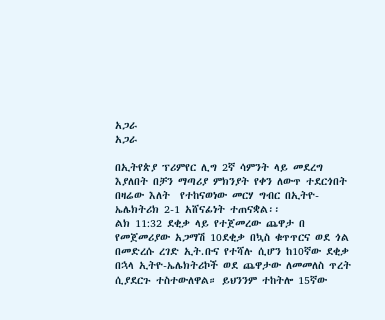አጋራ
አጋራ

በኢትየጵያ ፕሪምየር ሊግ 2ኛ ሳምንት ላይ መደረግ እያለበት በቻን ማጣሪያ ምክንያት የቀን ለውጥ ተደርጎበት በዛሬው እለት  የተከናወነው መርሃ ግብር በኢትዮ-ኤሌክትሪክ 2-1 አሸናፊነት ተጠናቋል፡፡
ልክ 11:32 ደቂቃ ላይ የተጀመረው ጨዋታ በ የመጀመሪያው አጋማሽ 10ደቂቃ በኳስ ቁጥጥርና ወደ ጎል በመድረሱ ረገድ ኢት.ቡና የተሻሉ ሲሆን ከ10ኛው ደቂቃ በኋላ ኢትዮ-ኤሌክትሪኮች ወደ ጨዋታው ለመመለስ ጥረት ሲያደርጉ ተስተውለዋል። ይህንንም ተከትሎ 15ኛው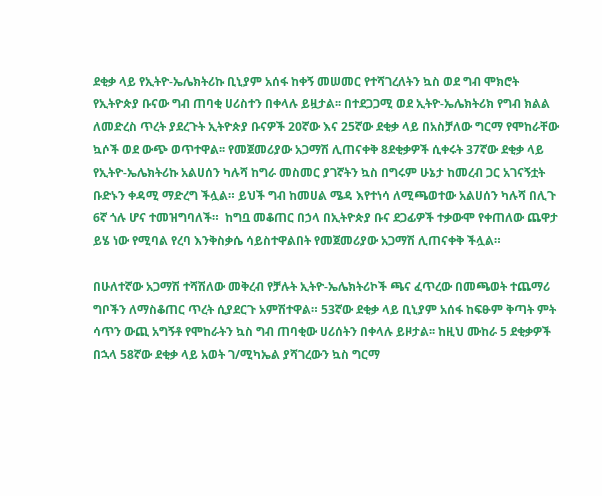ደቂቃ ላይ የኢትዮ-ኤሌክትሪኩ ቢኒያም አሰፋ ከቀኝ መሠመር የተሻገረለትን ኳስ ወደ ግብ ሞክሮት የኢትዮጵያ ቡናው ግብ ጠባቂ ሀሪስተን በቀላሉ ይዟታል፡፡ በተደጋጋሚ ወደ ኢትዮ-ኤሌክትሪክ የግብ ክልል ለመድረስ ጥረት ያደረጉት ኢትዮጵያ ቡናዎች 20ኛው እና 25ኛው ደቂቃ ላይ በአስቻለው ግርማ የሞከራቸው ኳሶች ወደ ውጭ ወጥተዋል፡፡ የመጀመሪያው አጋማሽ ሊጠናቀቅ 8ደቂቃዎች ሲቀሩት 37ኛው ደቂቃ ላይ የኢትዮ-ኤሌክትሪኩ አልሀሰን ካሉሻ ከግራ መስመር ያገኛትን ኳስ በግሩም ሁኔታ ከመረብ ጋር አገናኝቷት ቡድኑን ቀዳሚ ማድረግ ችሏል። ይህች ግብ ከመሀል ሜዳ እየተነሳ ለሚጫወተው አልሀሰን ካሉሻ በሊጉ 6ኛ ጎሉ ሆና ተመዝግባለች።  ከግቧ መቆጠር በኃላ በኢትዮጵያ ቡና ደጋፊዎች ተቃውሞ የቀጠለው ጨዋታ ይሄ ነው የሚባል የረባ እንቅስቃሴ ሳይስተዋልበት የመጀመሪያው አጋማሽ ሊጠናቀቅ ችሏል።

በሁለተኛው አጋማሽ ተሻሽለው መቅረብ የቻሉት ኢትዮ-ኤሌክትሪኮች ጫና ፈጥረው በመጫወት ተጨማሪ ግቦችን ለማስቆጠር ጥረት ሲያደርጉ አምሽተዋል። 53ኛው ደቂቃ ላይ ቢኒያም አሰፋ ከፍፁም ቅጣት ምት ሳጥን ውጪ አግኝቶ የሞከራትን ኳስ ግብ ጠባቂው ሀሪሰትን በቀላሉ ይዞታል፡፡ ከዚህ ሙከራ 5 ደቂቃዎች በኋላ 58ኛው ደቂቃ ላይ አወት ገ/ሚካኤል ያሻገረውን ኳስ ግርማ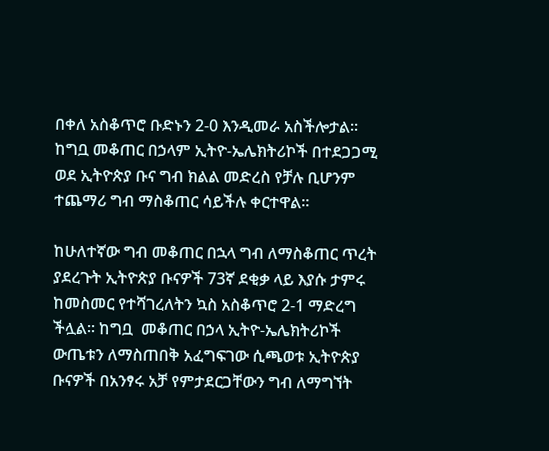በቀለ አስቆጥሮ ቡድኑን 2-0 እንዲመራ አስችሎታል፡፡  ከግቧ መቆጠር በኃላም ኢትዮ-ኤሌክትሪኮች በተደጋጋሚ ወደ ኢትዮጵያ ቡና ግብ ክልል መድረስ የቻሉ ቢሆንም ተጨማሪ ግብ ማስቆጠር ሳይችሉ ቀርተዋል።

ከሁለተኛው ግብ መቆጠር በኋላ ግብ ለማስቆጠር ጥረት ያደረጉት ኢትዮጵያ ቡናዎች 73ኛ ደቂቃ ላይ እያሱ ታምሩ ከመስመር የተሻገረለትን ኳስ አስቆጥሮ 2-1 ማድረግ ችሏል፡፡ ከግቧ  መቆጠር በኃላ ኢትዮ-ኤሌክትሪኮች ውጤቱን ለማስጠበቅ አፈግፍገው ሲጫወቱ ኢትዮጵያ ቡናዎች በአንፃሩ አቻ የምታደርጋቸውን ግብ ለማግኘት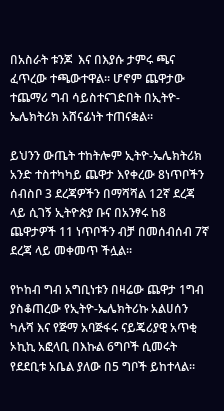በአስራት ቱንጆ  እና በእያሱ ታምሩ ጫና ፈጥረው ተጫውተዋል። ሆኖም ጨዋታው ተጨማሪ ግብ ሳይስተናገድበት በኢትዮ-ኤሌክትሪክ አሸናፊነት ተጠናቋል።

ይህንን ውጤት ተከትሎም ኢትዮ-ኤሌክትሪክ አንድ ተስተካካይ ጨዋታ እየቀረው 8ነጥቦችን ሰብስቦ 3 ደረጃዎችን በማሻሻል 12ኛ ደረጃ ላይ ሲገኝ ኢትዮጵያ ቡና በአንፃሩ ከ8 ጨዋታዎች 11 ነጥቦችን ብቻ በመሰብሰብ 7ኛ ደረጃ ላይ መቀመጥ ችሏል።

የኮከብ ግብ አግቢነቱን በዛሬው ጨዋታ 1ግብ ያስቆጠረው የኢትዮ-ኤሌክትሪኩ አልሀሰን ካሉሻ እና የጅማ አባጅፋሩ ናይጄሪያዊ አጥቂ ኦኪኪ አፎላቢ በእኩል 6ግቦች ሲመሩት የደደቢቱ አቤል ያለው በ5 ግቦች ይከተላል።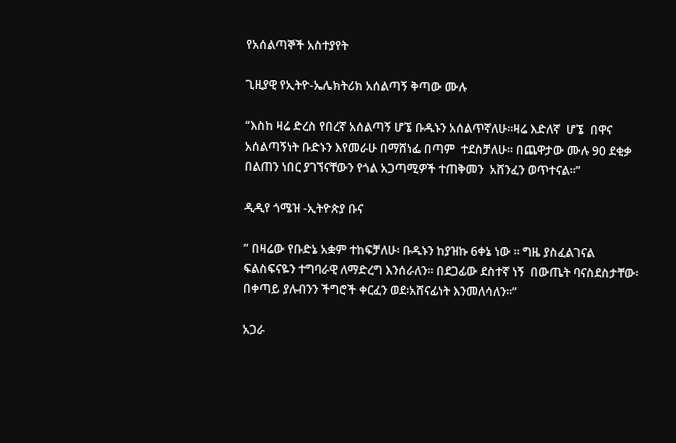የአሰልጣኞች አስተያየት

ጊዚያዊ የኢትዮ-ኤሌክትሪክ አሰልጣኝ ቅጣው ሙሉ

“እስከ ዛሬ ድረስ የበረኛ አሰልጣኝ ሆኜ ቡዱኑን አሰልጥኛለሁ፡፡ዛሬ እድለኛ  ሆኜ  በዋና አሰልጣኝነት ቡድኑን እየመራሁ በማሸነፌ በጣም  ተደስቻለሁ፡፡ በጨዋታው ሙሉ 90 ደቂቃ በልጠን ነበር ያገኘናቸውን የጎል አጋጣሚዎች ተጠቅመን  አሸንፈን ወጥተናል፡፡”

ዲዲየ ጎሜዝ -ኢትዮጵያ ቡና

” በዛሬው የቡድኔ አቋም ተከፍቻለሁ፡ ቡዱኑን ከያዝኩ 6ቀኔ ነው ፡፡ ግዜ ያስፈልገናል ፍልስፍናዬን ተግባራዊ ለማድረግ እንሰራለን፡፡ በደጋፊው ደስተኛ ነኝ  በውጤት ባናስደስታቸው፡ በቀጣይ ያሉብንን ችግሮች ቀርፈን ወደ፡አሸናፊነት እንመለሳለን፡፡”

አጋራ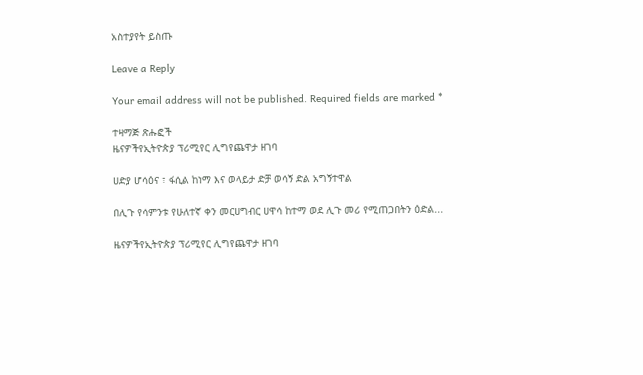አስተያየት ይስጡ

Leave a Reply

Your email address will not be published. Required fields are marked *

ተዛማጅ ጽሑፎች
ዜናዎችየኢትዮጵያ ፕሪሚየር ሊግየጨዋታ ዘገባ

ሀድያ ሆሳዕና ፣ ፋሲል ከነማ እና ወላይታ ድቻ ወሳኝ ድል አግኝተዋል

በሊጉ የሳምንቱ የሁለተኛ ቀን መርሀግብር ሀዋሳ ከተማ ወደ ሊጉ መሪ የሚጠጋበትን ዕድል...

ዜናዎችየኢትዮጵያ ፕሪሚየር ሊግየጨዋታ ዘገባ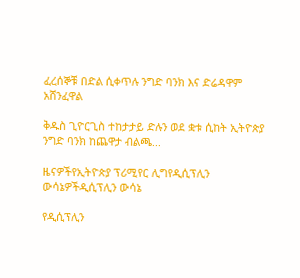ፈረሰኞቹ በድል ሲቀጥሉ ንግድ ባንክ እና ድሬዳዋም አሸንፈዋል

ቅዱስ ጊዮርጊስ ተከታታይ ድሉን ወደ ቋቱ ሲከት ኢትዮጵያ ንግድ ባንክ ከጨዋታ ብልጫ...

ዜናዎችየኢትዮጵያ ፕሪሚየር ሊግየዲሲፕሊን ውሳኔዎችዲሲፕሊን ውሳኔ

የዲሲፕሊን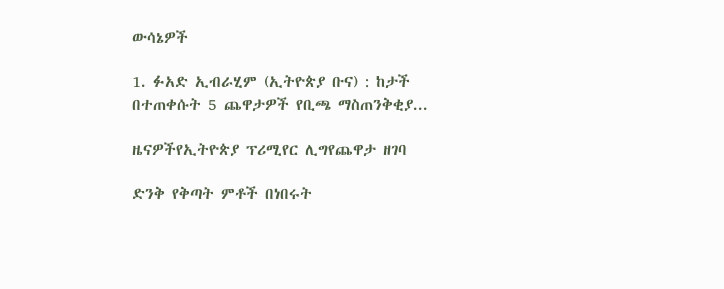ውሳኔዎች

1. ፉአድ ኢብራሂም (ኢትዮጵያ ቡና) : ከታች በተጠቀሱት 5 ጨዋታዎች የቢጫ ማስጠንቅቂያ...

ዜናዎችየኢትዮጵያ ፕሪሚየር ሊግየጨዋታ ዘገባ

ድንቅ የቅጣት ምቶች በነበሩት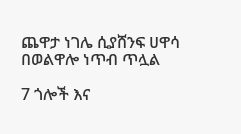ጨዋታ ነገሌ ሲያሸንፍ ሀዋሳ በወልዋሎ ነጥብ ጥሏል

7 ጎሎች እና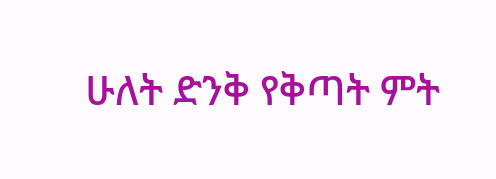ሁለት ድንቅ የቅጣት ምት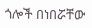ጎሎች በነበሯቸው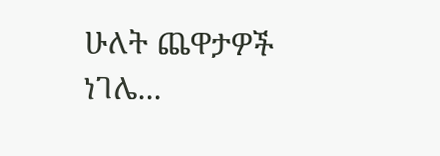ሁለት ጨዋታዎች ነገሌ...